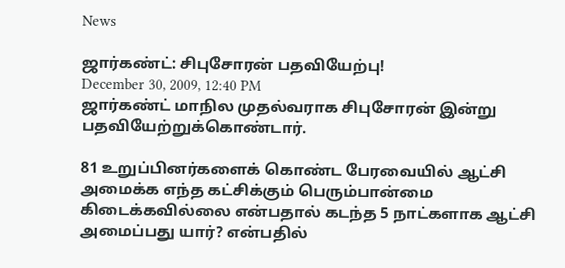News

ஜார்கண்ட்: சிபுசோரன் பதவியேற்பு!
December 30, 2009, 12:40 PM
ஜார்கண்ட் மாநில முதல்வராக சிபுசோரன் இன்று பதவியேற்றுக்கொண்டார்.

81 உறுப்பினர்களைக் கொண்ட பேரவையில் ஆட்சி அமைக்க எந்த கட்சிக்கும் பெரும்பான்மை கிடைக்கவில்லை என்பதால் கடந்த 5 நாட்களாக ஆட்சி அமைப்பது யார்? என்பதில்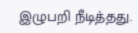இழுபறி நீடித்தது.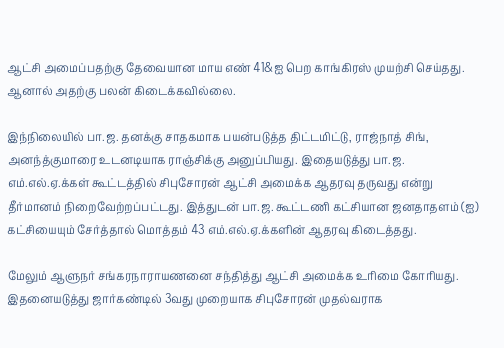ஆட்சி அமைப்பதற்கு தேவையான மாய எண் 41&ஐ பெற காங்கிரஸ் முயற்சி செய்தது. ஆனால் அதற்கு பலன் கிடைக்கவில்லை.

இந்நிலையில் பா.ஜ. தனக்கு சாதகமாக பயன்படுத்த திட்டமிட்டு, ராஜ்நாத் சிங், அனந்த்குமாரை உடனடியாக ராஞ்சிக்கு அனுப்பியது. இதையடுத்து பா.ஜ. எம்.எல்.ஏ.க்கள் கூட்டத்தில் சிபுசோரன் ஆட்சி அமைக்க ஆதரவு தருவது என்று தீர்மானம் நிறைவேற்றப்பட்டது. இத்துடன் பா.ஜ. கூட்டணி கட்சியான ஜனதாதளம் (ஐ) கட்சியையும் சேர்த்தால் மொத்தம் 43 எம்.எல்.ஏ.க்களின் ஆதரவு கிடைத்தது.

மேலும் ஆளுநர் சங்கரநாராயணனை சந்தித்து ஆட்சி அமைக்க உரிமை கோரியது. இதனையடுத்து ஜார்கண்டில் 3வது முறையாக சிபுசோரன் முதல்வராக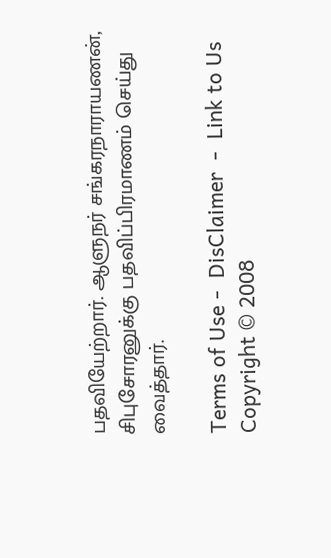பதவியேற்றார். ஆளுநர் சங்கரநாராயணன், சிபுசோரனுக்கு பதவிப்பிரமாணம் செய்து வைத்தார்.

Terms of Use -  DisClaimer  -  Link to Us
Copyright © 2008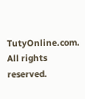TutyOnline.com. All rights reserved.